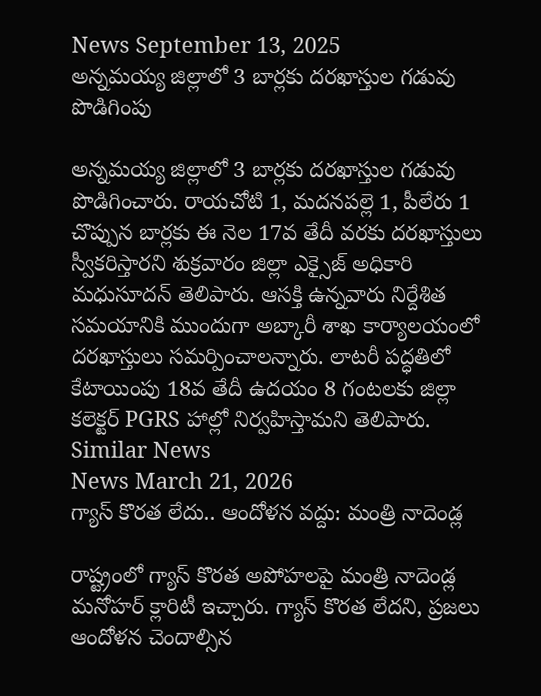News September 13, 2025
అన్నమయ్య జిల్లాలో 3 బార్లకు దరఖాస్తుల గడువు పొడిగింపు

అన్నమయ్య జిల్లాలో 3 బార్లకు దరఖాస్తుల గడువు పొడిగించారు. రాయచోటి 1, మదనపల్లె 1, పీలేరు 1 చొప్పున బార్లకు ఈ నెల 17వ తేదీ వరకు దరఖాస్తులు స్వీకరిస్తారని శుక్రవారం జిల్లా ఎక్సైజ్ అధికారి మధుసూదన్ తెలిపారు. ఆసక్తి ఉన్నవారు నిర్దేశిత సమయానికి ముందుగా అబ్కారీ శాఖ కార్యాలయంలో దరఖాస్తులు సమర్పించాలన్నారు. లాటరీ పద్ధతిలో కేటాయింపు 18వ తేదీ ఉదయం 8 గంటలకు జిల్లా కలెక్టర్ PGRS హాల్లో నిర్వహిస్తామని తెలిపారు.
Similar News
News March 21, 2026
గ్యాస్ కొరత లేదు.. ఆందోళన వద్దు: మంత్రి నాదెండ్ల

రాష్ట్రంలో గ్యాస్ కొరత అపోహలపై మంత్రి నాదెండ్ల మనోహర్ క్లారిటీ ఇచ్చారు. గ్యాస్ కొరత లేదని, ప్రజలు ఆందోళన చెందాల్సిన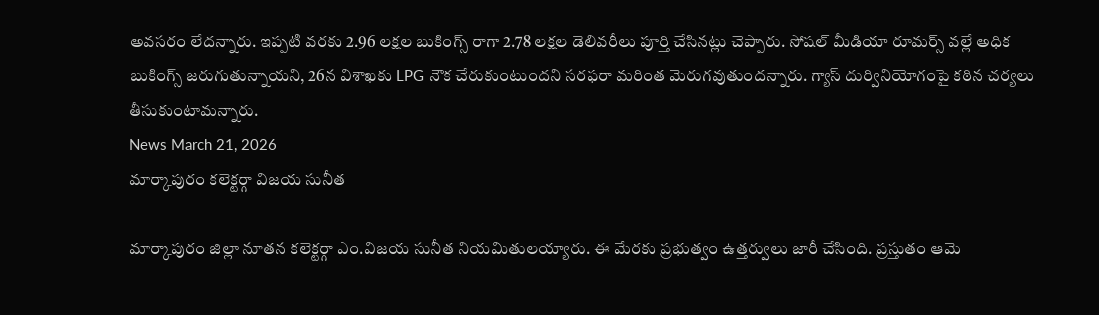అవసరం లేదన్నారు. ఇప్పటి వరకు 2.96 లక్షల బుకింగ్స్ రాగా 2.78 లక్షల డెలివరీలు పూర్తి చేసినట్లు చెప్పారు. సోషల్ మీడియా రూమర్స్ వల్లే అధిక బుకింగ్స్ జరుగుతున్నాయని, 26న విశాఖకు LPG నౌక చేరుకుంటుందని సరఫరా మరింత మెరుగవుతుందన్నారు. గ్యాస్ దుర్వినియోగంపై కఠిన చర్యలు తీసుకుంటామన్నారు.
News March 21, 2026
మార్కాపురం కలెక్టర్గా విజయ సునీత

మార్కాపురం జిల్లా నూతన కలెక్టర్గా ఎం.విజయ సునీత నియమితులయ్యారు. ఈ మేరకు ప్రభుత్వం ఉత్తర్వులు జారీ చేసింది. ప్రస్తుతం ఆమె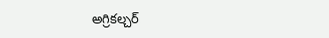అగ్రికల్చర్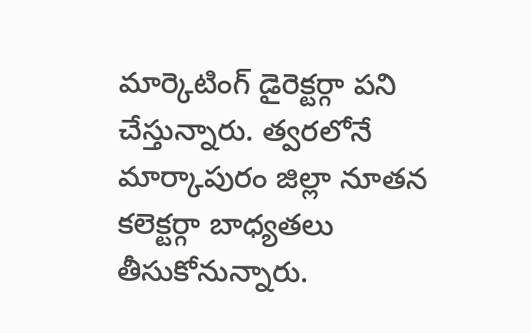మార్కెటింగ్ డైరెక్టర్గా పని చేస్తున్నారు. త్వరలోనే మార్కాపురం జిల్లా నూతన కలెక్టర్గా బాధ్యతలు తీసుకోనున్నారు.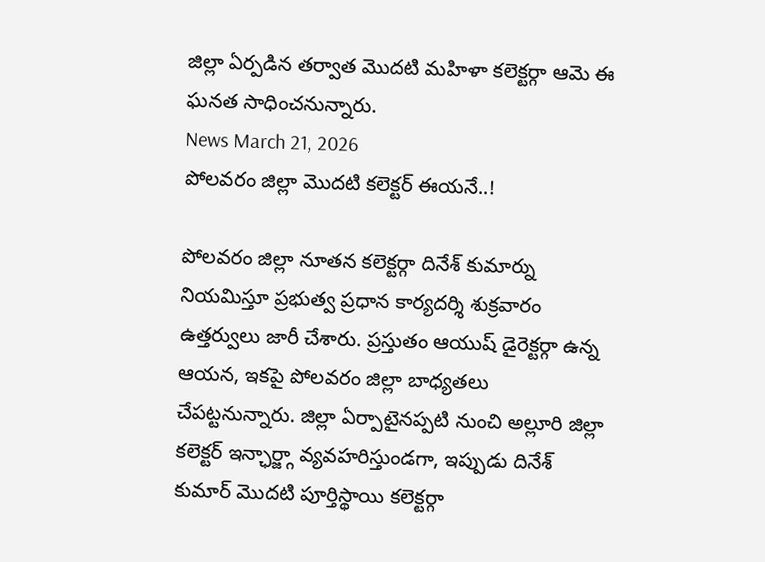జిల్లా ఏర్పడిన తర్వాత మొదటి మహిళా కలెక్టర్గా ఆమె ఈ ఘనత సాధించనున్నారు.
News March 21, 2026
పోలవరం జిల్లా మొదటి కలెక్టర్ ఈయనే..!

పోలవరం జిల్లా నూతన కలెక్టర్గా దినేశ్ కుమార్ను నియమిస్తూ ప్రభుత్వ ప్రధాన కార్యదర్శి శుక్రవారం ఉత్తర్వులు జారీ చేశారు. ప్రస్తుతం ఆయుష్ డైరెక్టర్గా ఉన్న ఆయన, ఇకపై పోలవరం జిల్లా బాధ్యతలు చేపట్టనున్నారు. జిల్లా ఏర్పాటైనప్పటి నుంచి అల్లూరి జిల్లా కలెక్టర్ ఇన్ఛార్జ్గా వ్యవహరిస్తుండగా, ఇప్పుడు దినేశ్ కుమార్ మొదటి పూర్తిస్థాయి కలెక్టర్గా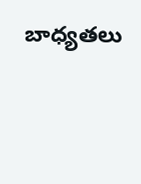బాధ్యతలు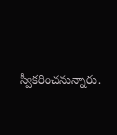స్వీకరించనున్నారు.